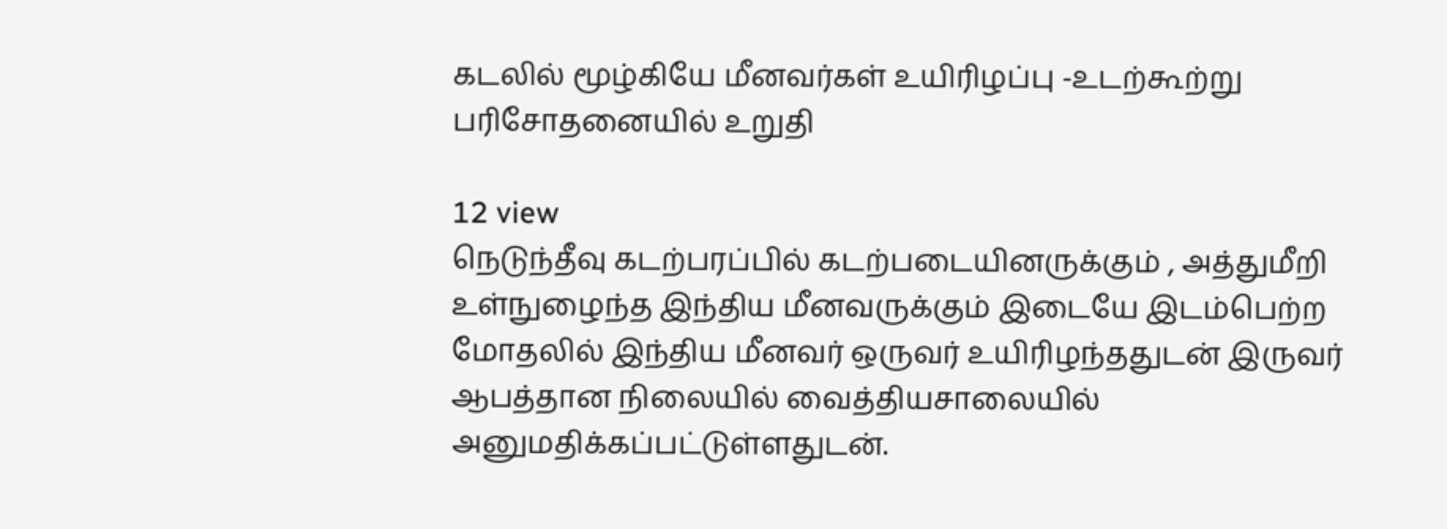கடலில் மூழ்கியே மீனவர்கள் உயிரிழப்பு -உடற்கூற்று பரிசோதனையில் உறுதி

12 view
நெடுந்தீவு கடற்பரப்பில் கடற்படையினருக்கும் , அத்துமீறி உள்நுழைந்த இந்திய மீனவருக்கும் இடையே இடம்பெற்ற மோதலில் இந்திய மீனவர் ஒருவர் உயிரிழந்ததுடன் இருவர் ஆபத்தான நிலையில் வைத்தியசாலையில் அனுமதிக்கப்பட்டுள்ளதுடன்.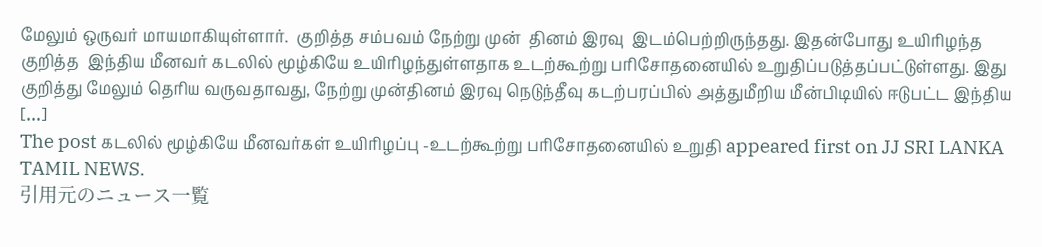மேலும் ஒருவர் மாயமாகியுள்ளார்.  குறித்த சம்பவம் நேற்று முன்  தினம் இரவு  இடம்பெற்றிருந்தது. இதன்போது உயிரிழந்த குறித்த  இந்திய மீனவர் கடலில் மூழ்கியே உயிரிழந்துள்ளதாக உடற்கூற்று பரிசோதனையில் உறுதிப்படுத்தப்பட்டுள்ளது. இது குறித்து மேலும் தெரிய வருவதாவது, நேற்று முன்தினம் இரவு நெடுந்தீவு கடற்பரப்பில் அத்துமீறிய மீன்பிடியில் ஈடுபட்ட இந்திய […]
The post கடலில் மூழ்கியே மீனவர்கள் உயிரிழப்பு -உடற்கூற்று பரிசோதனையில் உறுதி appeared first on JJ SRI LANKA TAMIL NEWS.
引用元のニュース一覧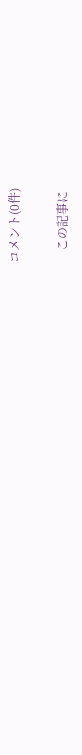コメント(0件)

    この記事に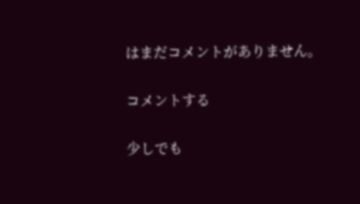はまだコメントがありません。

コメントする

少しでも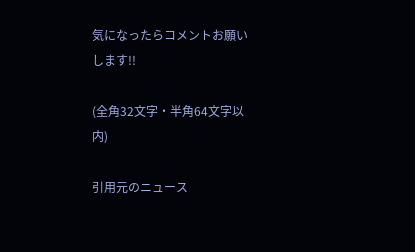気になったらコメントお願いします!!

(全角32文字・半角64文字以内)

引用元のニュース